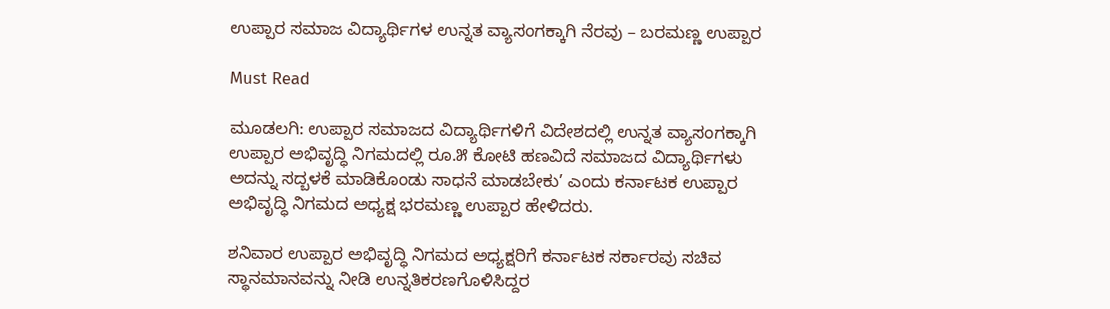ಉಪ್ಪಾರ ಸಮಾಜ ವಿದ್ಯಾರ್ಥಿಗಳ ಉನ್ನತ ವ್ಯಾಸಂಗಕ್ಕಾಗಿ ನೆರವು – ಬರಮಣ್ಣ ಉಪ್ಪಾರ

Must Read

ಮೂಡಲಗಿ: ಉಪ್ಪಾರ ಸಮಾಜದ ವಿದ್ಯಾರ್ಥಿಗಳಿಗೆ ವಿದೇಶದಲ್ಲಿ ಉನ್ನತ ವ್ಯಾಸಂಗಕ್ಕಾಗಿ ಉಪ್ಪಾರ ಅಭಿವೃದ್ಧಿ ನಿಗಮದಲ್ಲಿ ರೂ.೫ ಕೋಟಿ ಹಣವಿದೆ ಸಮಾಜದ ವಿದ್ಯಾರ್ಥಿಗಳು ಅದನ್ನು ಸದ್ಬಳಕೆ ಮಾಡಿಕೊಂಡು ಸಾಧನೆ ಮಾಡಬೇಕು’ ಎಂದು ಕರ್ನಾಟಕ ಉಪ್ಪಾರ ಅಭಿವೃದ್ಧಿ ನಿಗಮದ ಅಧ್ಯಕ್ಷ ಭರಮಣ್ಣ ಉಪ್ಪಾರ ಹೇಳಿದರು.

ಶನಿವಾರ ಉಪ್ಪಾರ ಅಭಿವೃದ್ಧಿ ನಿಗಮದ ಅಧ್ಯಕ್ಷರಿಗೆ ಕರ್ನಾಟಕ ಸರ್ಕಾರವು ಸಚಿವ ಸ್ಥಾನಮಾನವನ್ನು ನೀಡಿ ಉನ್ನತಿಕರಣಗೊಳಿಸಿದ್ದರ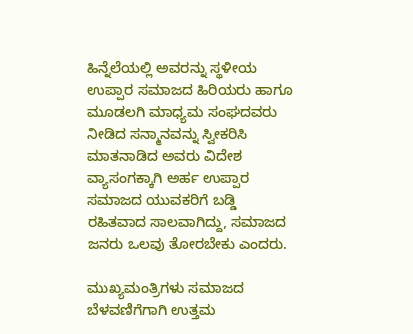ಹಿನ್ನೆಲೆಯಲ್ಲಿ ಅವರನ್ನು ಸ್ಥಳೀಯ ಉಪ್ಪಾರ ಸಮಾಜದ ಹಿರಿಯರು ಹಾಗೂ ಮೂಡಲಗಿ ಮಾಧ್ಯಮ ಸಂಘದವರು ನೀಡಿದ ಸನ್ಮಾನವನ್ನು ಸ್ವೀಕರಿಸಿ ಮಾತನಾಡಿದ ಅವರು ವಿದೇಶ ವ್ಯಾಸಂಗಕ್ಕಾಗಿ ಅರ್ಹ ಉಪ್ಪಾರ ಸಮಾಜದ ಯುವಕರಿಗೆ ಬಡ್ಡಿ ರಹಿತವಾದ ಸಾಲವಾಗಿದ್ದು, ಸಮಾಜದ ಜನರು ಒಲವು ತೋರಬೇಕು ಎಂದರು.

ಮುಖ್ಯಮಂತ್ರಿಗಳು ಸಮಾಜದ ಬೆಳವಣಿಗೆಗಾಗಿ ಉತ್ತಮ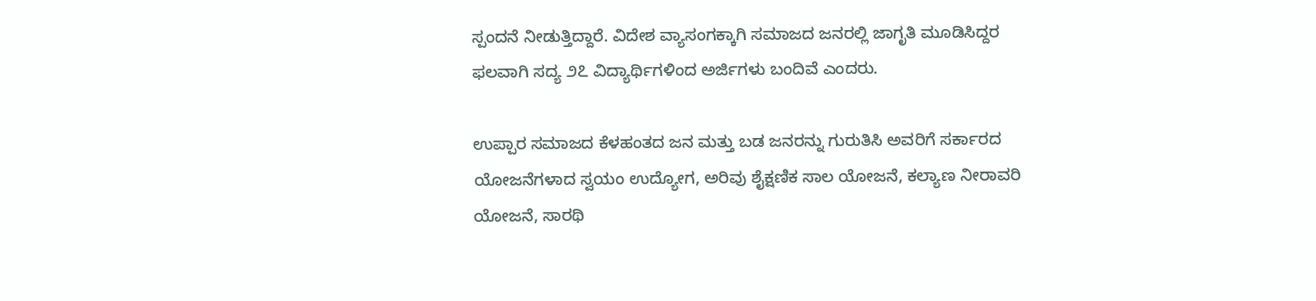ಸ್ಪಂದನೆ ನೀಡುತ್ತಿದ್ದಾರೆ. ವಿದೇಶ ವ್ಯಾಸಂಗಕ್ಕಾಗಿ ಸಮಾಜದ ಜನರಲ್ಲಿ ಜಾಗೃತಿ ಮೂಡಿಸಿದ್ದರ ಫಲವಾಗಿ ಸದ್ಯ ೨೭ ವಿದ್ಯಾರ್ಥಿಗಳಿಂದ ಅರ್ಜಿಗಳು ಬಂದಿವೆ ಎಂದರು.

ಉಪ್ಪಾರ ಸಮಾಜದ ಕೆಳಹಂತದ ಜನ ಮತ್ತು ಬಡ ಜನರನ್ನು ಗುರುತಿಸಿ ಅವರಿಗೆ ಸರ್ಕಾರದ ಯೋಜನೆಗಳಾದ ಸ್ವಯಂ ಉದ್ಯೋಗ, ಅರಿವು ಶೈಕ್ಷಣಿಕ ಸಾಲ ಯೋಜನೆ, ಕಲ್ಯಾಣ ನೀರಾವರಿ ಯೋಜನೆ, ಸಾರಥಿ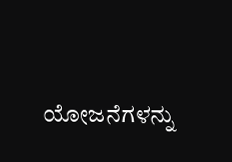ಯೋಜನೆಗಳನ್ನು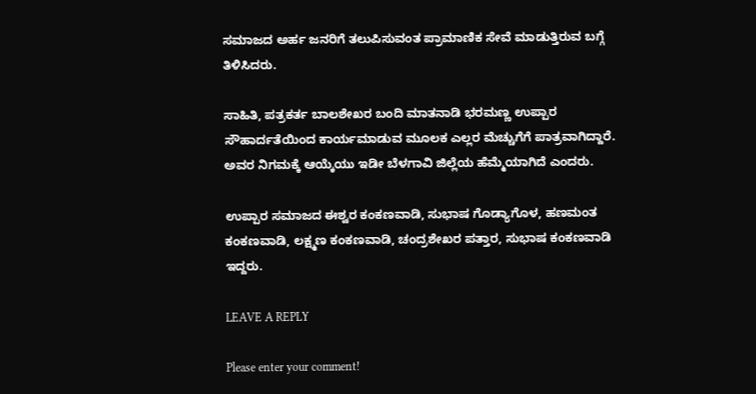ಸಮಾಜದ ಅರ್ಹ ಜನರಿಗೆ ತಲುಪಿಸುವಂತ ಪ್ರಾಮಾಣಿಕ ಸೇವೆ ಮಾಡುತ್ತಿರುವ ಬಗ್ಗೆ ತಿಳಿಸಿದರು.

ಸಾಹಿತಿ, ಪತ್ರಕರ್ತ ಬಾಲಶೇಖರ ಬಂದಿ ಮಾತನಾಡಿ ಭರಮಣ್ಣ ಉಪ್ಪಾರ ಸೌಹಾರ್ದತೆಯಿಂದ ಕಾರ್ಯಮಾಡುವ ಮೂಲಕ ಎಲ್ಲರ ಮೆಚ್ಚುಗೆಗೆ ಪಾತ್ರವಾಗಿದ್ದಾರೆ. ಅವರ ನಿಗಮಕ್ಕೆ ಆಯ್ಕೆಯು ಇಡೀ ಬೆಳಗಾವಿ ಜಿಲ್ಲೆಯ ಹೆಮ್ಮೆಯಾಗಿದೆ ಎಂದರು.

ಉಪ್ಪಾರ ಸಮಾಜದ ಈಶ್ವರ ಕಂಕಣವಾಡಿ, ಸುಭಾಷ ಗೊಡ್ಯಾಗೊಳ, ಹಣಮಂತ ಕಂಕಣವಾಡಿ, ಲಕ್ಷ್ಮಣ ಕಂಕಣವಾಡಿ, ಚಂದ್ರಶೇಖರ ಪತ್ತಾರ, ಸುಭಾಷ ಕಂಕಣವಾಡಿ ಇದ್ದರು.

LEAVE A REPLY

Please enter your comment!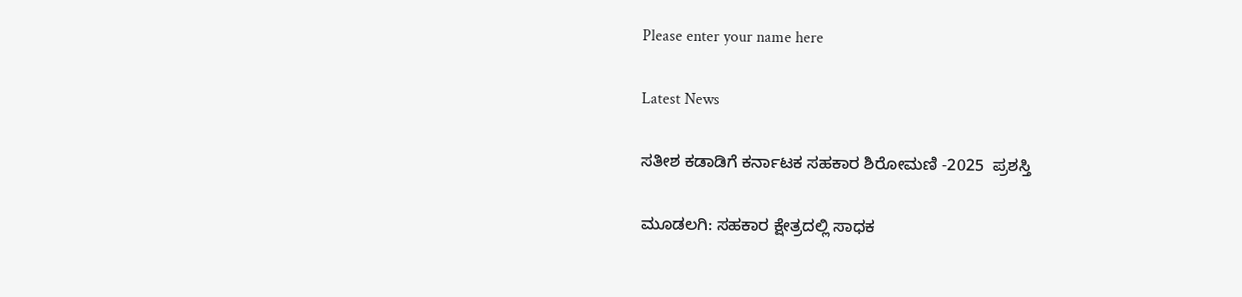Please enter your name here

Latest News

ಸತೀಶ ಕಡಾಡಿಗೆ ಕರ್ನಾಟಕ ಸಹಕಾರ ಶಿರೋಮಣಿ -2025  ಪ್ರಶಸ್ತಿ

ಮೂಡಲಗಿ: ಸಹಕಾರ ಕ್ಷೇತ್ರದಲ್ಲಿ ಸಾಧಕ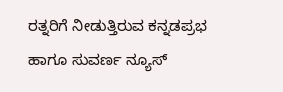ರತ್ನರಿಗೆ ನೀಡುತ್ತಿರುವ ಕನ್ನಡಪ್ರಭ ಹಾಗೂ ಸುವರ್ಣ ನ್ಯೂಸ್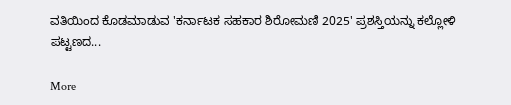ವತಿಯಿಂದ ಕೊಡಮಾಡುವ 'ಕರ್ನಾಟಕ ಸಹಕಾರ ಶಿರೋಮಣಿ 2025' ಪ್ರಶಸ್ತಿಯನ್ನು ಕಲ್ಲೋಳಿ ಪಟ್ಟಣದ...

More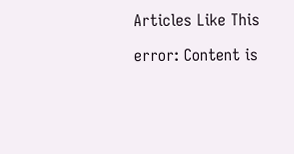Articles Like This

error: Content is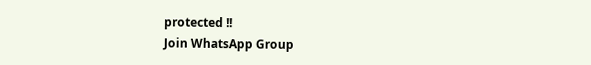protected !!
Join WhatsApp Group